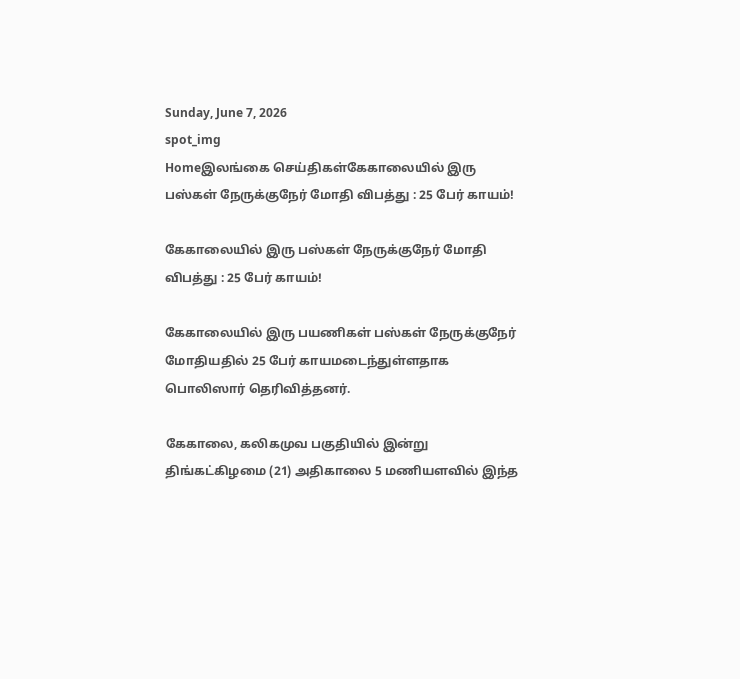Sunday, June 7, 2026
spot_img
Homeஇலங்கை செய்திகள்கேகாலையில் இரு பஸ்கள் நேருக்குநேர் மோதி விபத்து : 25 பேர் காயம்!

கேகாலையில் இரு பஸ்கள் நேருக்குநேர் மோதி விபத்து : 25 பேர் காயம்!

கேகாலையில் இரு பயணிகள் பஸ்கள் நேருக்குநேர் மோதியதில் 25 பேர் காயமடைந்துள்ளதாக பொலிஸார் தெரிவித்தனர்.

கேகாலை, கலிகமுவ பகுதியில் இன்று திங்கட்கிழமை (21) அதிகாலை 5 மணியளவில் இந்த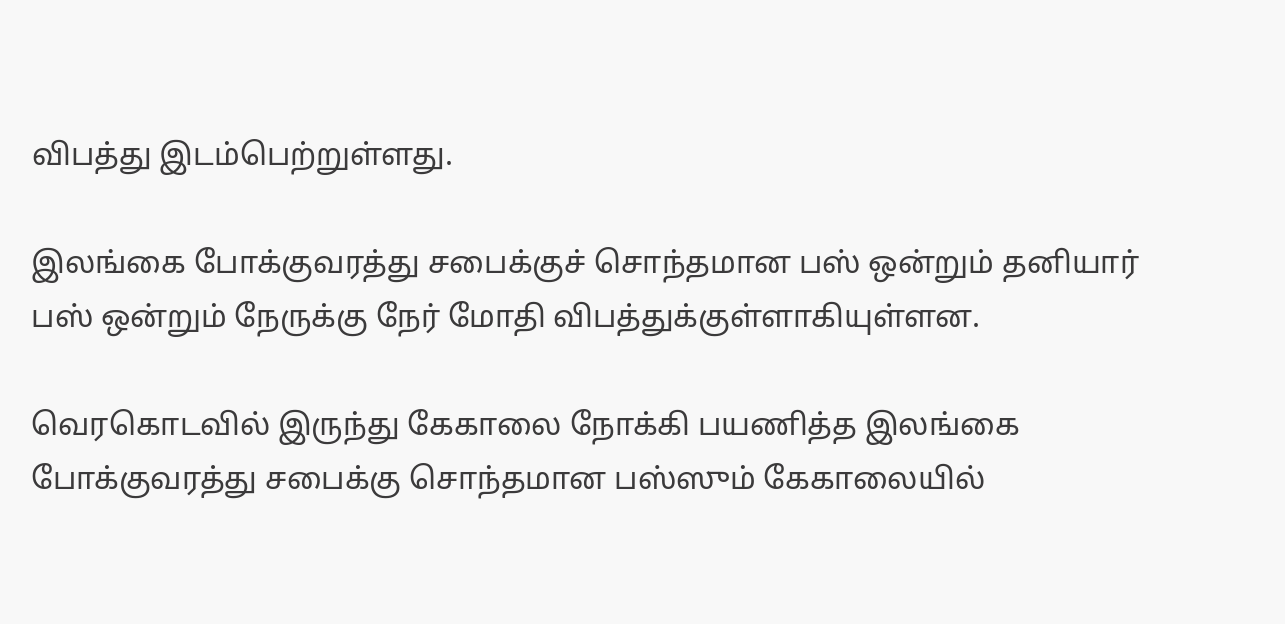விபத்து இடம்பெற்றுள்ளது.

இலங்கை போக்குவரத்து சபைக்குச் சொந்தமான பஸ் ஒன்றும் தனியார் பஸ் ஒன்றும் நேருக்கு நேர் மோதி விபத்துக்குள்ளாகியுள்ளன.

வெரகொடவில் இருந்து கேகாலை நோக்கி பயணித்த இலங்கை போக்குவரத்து சபைக்கு சொந்தமான பஸ்ஸும் கேகாலையில்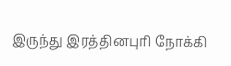இருந்து இரத்தினபுரி நோக்கி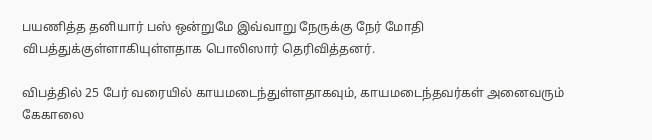பயணித்த தனியார் பஸ் ஒன்றுமே இவ்வாறு நேருக்கு நேர் மோதி விபத்துக்குள்ளாகியுள்ளதாக பொலிஸார் தெரிவித்தனர்.

விபத்தில் 25 பேர் வரையில் காயமடைந்துள்ளதாகவும், காயமடைந்தவர்கள் அனைவரும் கேகாலை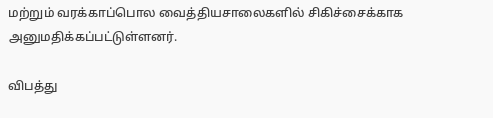மற்றும் வரக்காப்பொல வைத்தியசாலைகளில் சிகிச்சைக்காக அனுமதிக்கப்பட்டுள்ளனர்.

விபத்து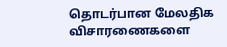தொடர்பான மேலதிக விசாரணைகளை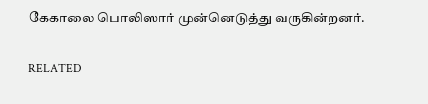கேகாலை பொலிஸார் முன்னெடுத்து வருகின்றனர்.

RELATED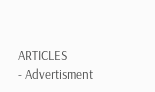ARTICLES
- Advertisment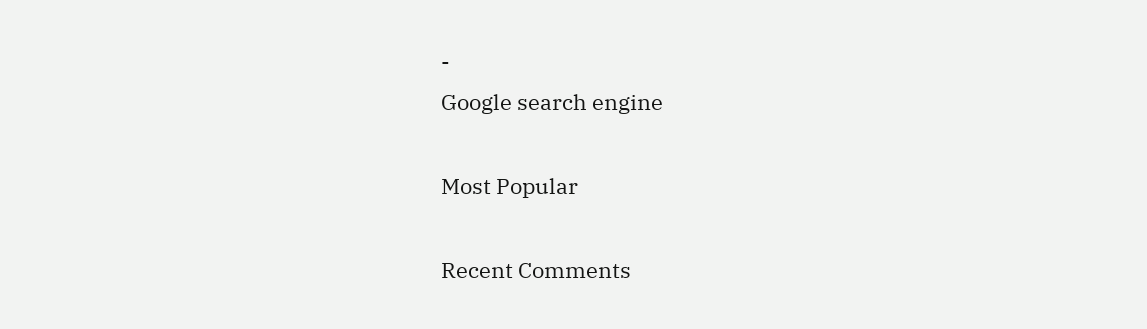-
Google search engine

Most Popular

Recent Comments